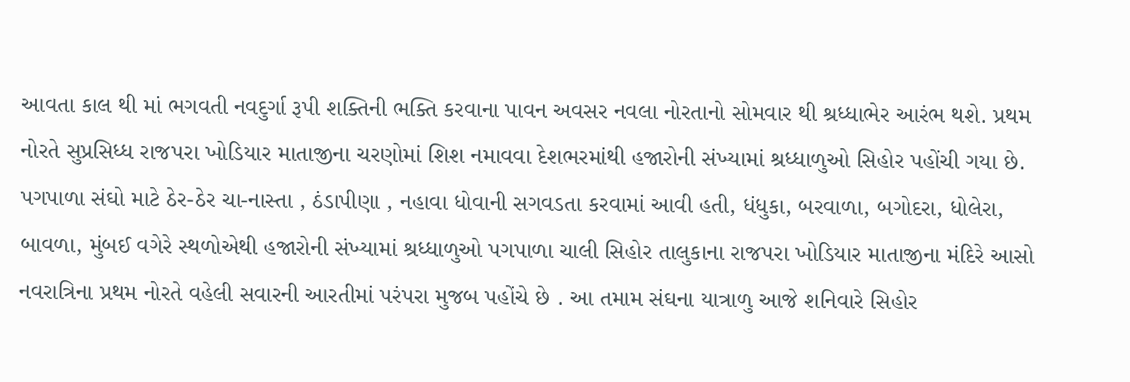આવતા કાલ થી માં ભગવતી નવદુર્ગા રૂપી શક્તિની ભક્તિ કરવાના પાવન અવસર નવલા નોરતાનો સોમવાર થી શ્રધ્ધાભેર આરંભ થશે. પ્રથમ નોરતે સુપ્રસિધ્ધ રાજપરા ખોડિયાર માતાજીના ચરણોમાં શિશ નમાવવા દેશભરમાંથી હજારોની સંખ્યામાં શ્રધ્ધાળુઓ સિહોર પહોંચી ગયા છે. પગપાળા સંઘો માટે ઠેર-ઠેર ચા-નાસ્તા , ઠંડાપીણા , નહાવા ધોવાની સગવડતા કરવામાં આવી હતી, ધંધુકા, બરવાળા, બગોદરા, ધોલેરા, બાવળા, મુંબઈ વગેરે સ્થળોએથી હજારોની સંખ્યામાં શ્રધ્ધાળુઓ પગપાળા ચાલી સિહોર તાલુકાના રાજપરા ખોડિયાર માતાજીના મંદિરે આસો નવરાત્રિના પ્રથમ નોરતે વહેલી સવારની આરતીમાં પરંપરા મુજબ પહોંચે છે . આ તમામ સંઘના યાત્રાળુ આજે શનિવારે સિહોર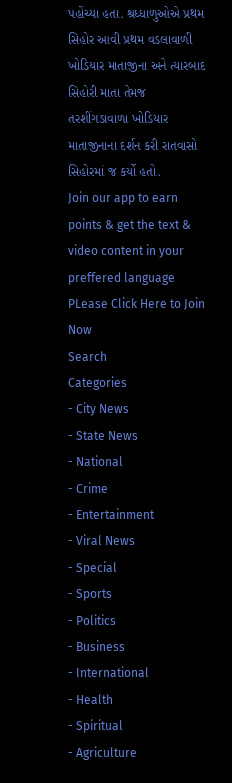પહોંચ્યા હતા. શ્રધ્ધાળુઓએ પ્રથમ સિહોર આવી પ્રથમ વડલાવાળી ખોડિયાર માતાજીના અને ત્યારબાદ સિહોરી માતા તેમજ તરશીંગડાવાળા ખોડિયાર માતાજીનાના દર્શન કરી રાતવાસો સિહોરમાં જ કર્યો હતો.
Join our app to earn points & get the text & video content in your preffered language
PLease Click Here to Join Now
Search
Categories
- City News
- State News
- National
- Crime
- Entertainment
- Viral News
- Special
- Sports
- Politics
- Business
- International
- Health
- Spiritual
- Agriculture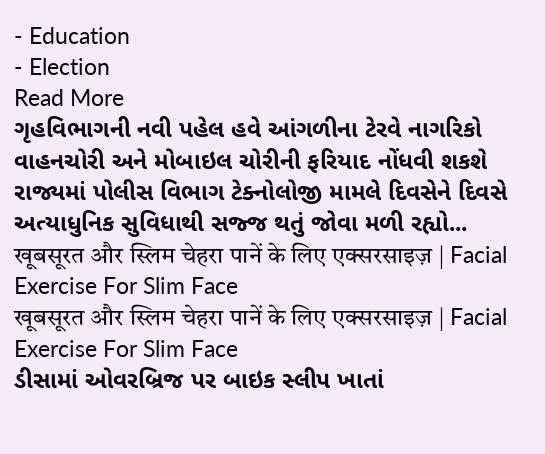- Education
- Election
Read More
ગૃહવિભાગની નવી પહેલ હવે આંગળીના ટેરવે નાગરિકો વાહનચોરી અને મોબાઇલ ચોરીની ફરિયાદ નોંધવી શકશે
રાજ્યમાં પોલીસ વિભાગ ટેક્નોલોજી મામલે દિવસેને દિવસે અત્યાધુનિક સુવિધાથી સજ્જ થતું જોવા મળી રહ્યો...
खूबसूरत और स्लिम चेहरा पानें के लिए एक्सरसाइज़ | Facial Exercise For Slim Face
खूबसूरत और स्लिम चेहरा पानें के लिए एक्सरसाइज़ | Facial Exercise For Slim Face
ડીસામાં ઓવરબ્રિજ પર બાઇક સ્લીપ ખાતાં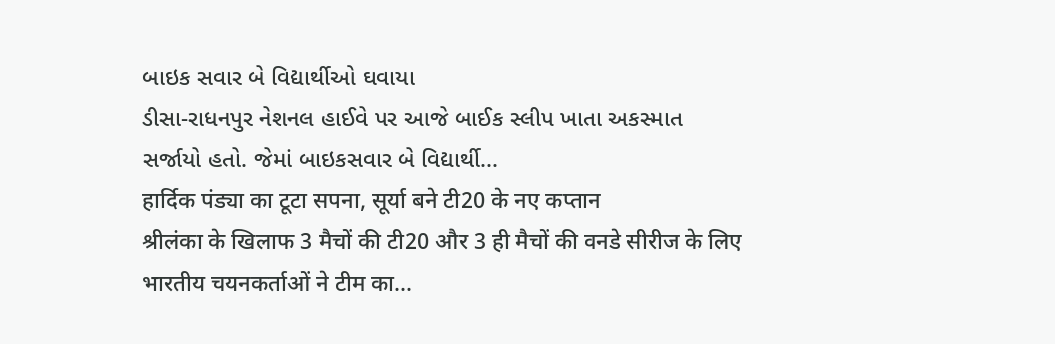બાઇક સવાર બે વિદ્યાર્થીઓ ઘવાયા
ડીસા-રાધનપુર નેશનલ હાઈવે પર આજે બાઈક સ્લીપ ખાતા અકસ્માત સર્જાયો હતો. જેમાં બાઇકસવાર બે વિદ્યાર્થી...
हार्दिक पंड्या का टूटा सपना, सूर्या बने टी20 के नए कप्तान
श्रीलंका के खिलाफ 3 मैचों की टी20 और 3 ही मैचों की वनडे सीरीज के लिए भारतीय चयनकर्ताओं ने टीम का...